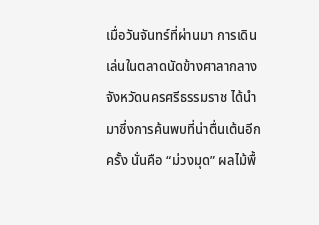เมื่อวันจันทร์ที่ผ่านมา การเดินเล่นในตลาดนัดข้างศาลากลางจังหวัดนครศรีธรรมราช ได้นำมาซึ่งการค้นพบที่น่าตื่นเต้นอีกครั้ง นั่นคือ “ม่วงมุด” ผลไม้พื้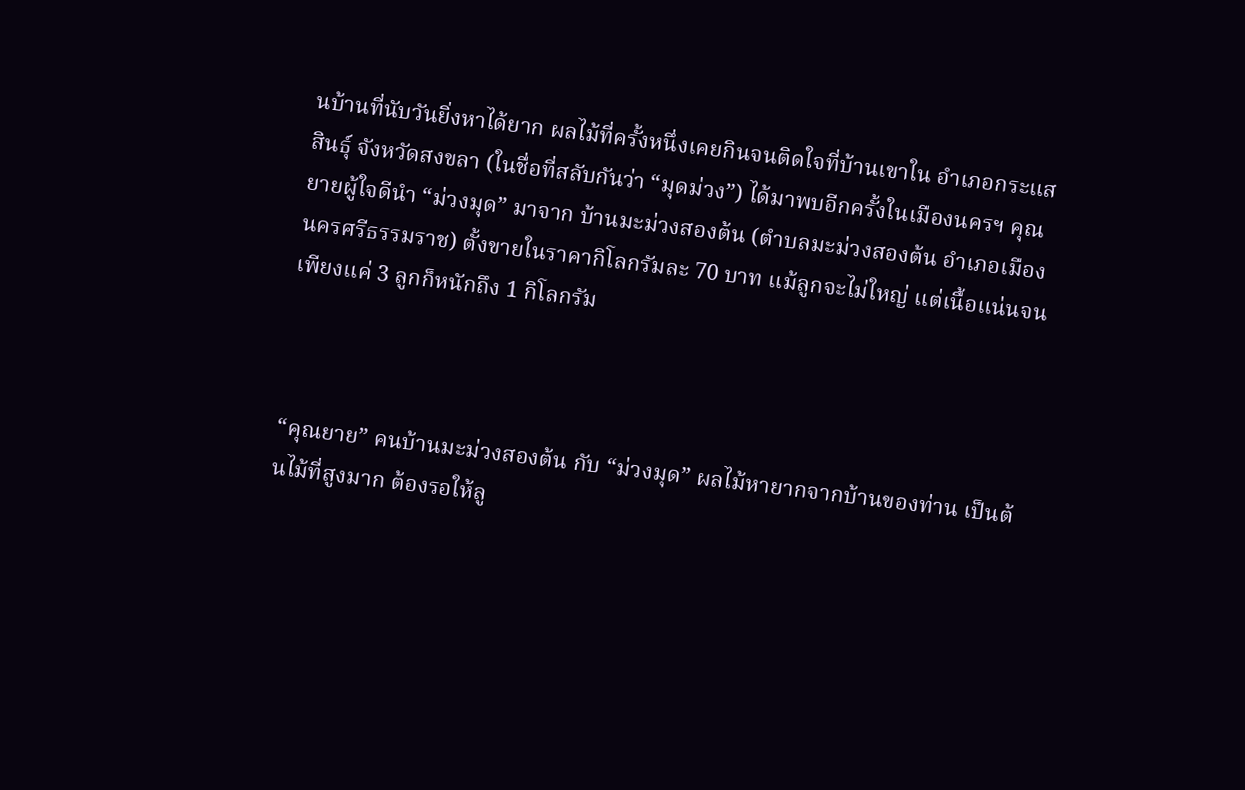นบ้านที่นับวันยิ่งหาได้ยาก ผลไม้ที่ครั้งหนึ่งเคยกินจนติดใจที่บ้านเขาใน อำเภอกระแสสินธุ์ จังหวัดสงขลา (ในชื่อที่สลับกันว่า “มุดม่วง”) ได้มาพบอีกครั้งในเมืองนครฯ คุณยายผู้ใจดีนำ “ม่วงมุด” มาจาก บ้านมะม่วงสองต้น (ตำบลมะม่วงสองต้น อำเภอเมือง นครศรีธรรมราช) ตั้งขายในราคากิโลกรัมละ 70 บาท แม้ลูกจะไม่ใหญ่ แต่เนื้อแน่นจนเพียงแค่ 3 ลูกก็หนักถึง 1 กิโลกรัม



“คุณยาย” คนบ้านมะม่วงสองต้น กับ “ม่วงมุด” ผลไม้หายากจากบ้านของท่าน เป็นต้นไม้ที่สูงมาก ต้องรอให้ลู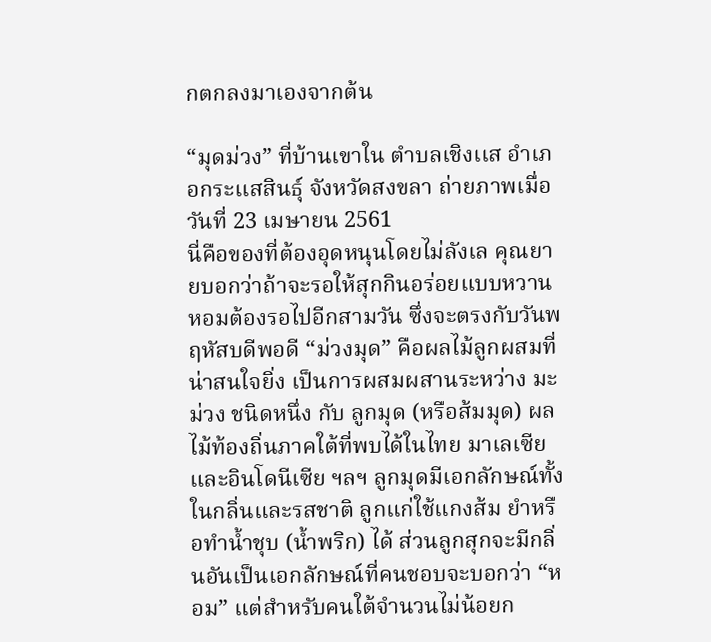กตกลงมาเองจากต้น

“มุดม่วง” ที่บ้านเขาใน ตำบลเชิงเเส อำเภอกระเเสสินธุ์ จังหวัดสงขลา ถ่ายภาพเมื่อวันที่ 23 เมษายน 2561
นี่คือของที่ต้องอุดหนุนโดยไม่ลังเล คุณยายบอกว่าถ้าจะรอให้สุกกินอร่อยแบบหวานหอมต้องรอไปอีกสามวัน ซึ่งจะตรงกับวันพฤหัสบดีพอดี “ม่วงมุด” คือผลไม้ลูกผสมที่น่าสนใจยิ่ง เป็นการผสมผสานระหว่าง มะม่วง ชนิดหนึ่ง กับ ลูกมุด (หรือส้มมุด) ผลไม้ท้องถิ่นภาคใต้ที่พบได้ในไทย มาเลเซีย และอินโดนีเซีย ฯลฯ ลูกมุดมีเอกลักษณ์ทั้งในกลิ่นและรสชาติ ลูกแก่ใช้แกงส้ม ยำหรือทำน้ำชุบ (น้ำพริก) ได้ ส่วนลูกสุกจะมีกลิ่นอันเป็นเอกลักษณ์ที่คนชอบจะบอกว่า “หอม” แต่สำหรับคนใต้จำนวนไม่น้อยก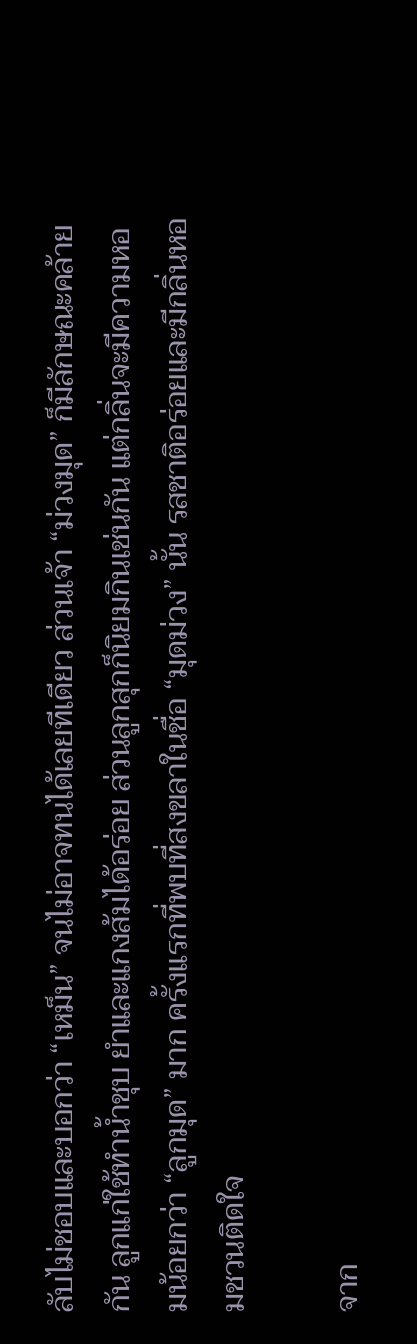ลับไม่ชอบและบอกว่า “เหม็น” จนไม่อาจทนได้เลยทีเดียว ส่วนเจ้า “ม่วงมุด” ก็มีลักษณะคล้ายกัน ลูกแก่ใช้ทำน้ำชุบ ยำและแกงส้มได้อร่อย ส่วนลูกสุกก็นิยมกินเช่นกัน แต่กลิ่นจะมีความหอมน้อยกว่า “ลูกมุด” มาก ครั้งแรกที่พบที่สงขลาในชื่อ “มุดม่วง” นั้น รสชาติอร่อยและมีกลิ่นหอมชวนติดใจ

จาก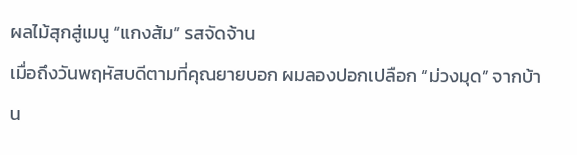ผลไม้สุกสู่เมนู “แกงส้ม” รสจัดจ้าน
เมื่อถึงวันพฤหัสบดีตามที่คุณยายบอก ผมลองปอกเปลือก “ม่วงมุด” จากบ้าน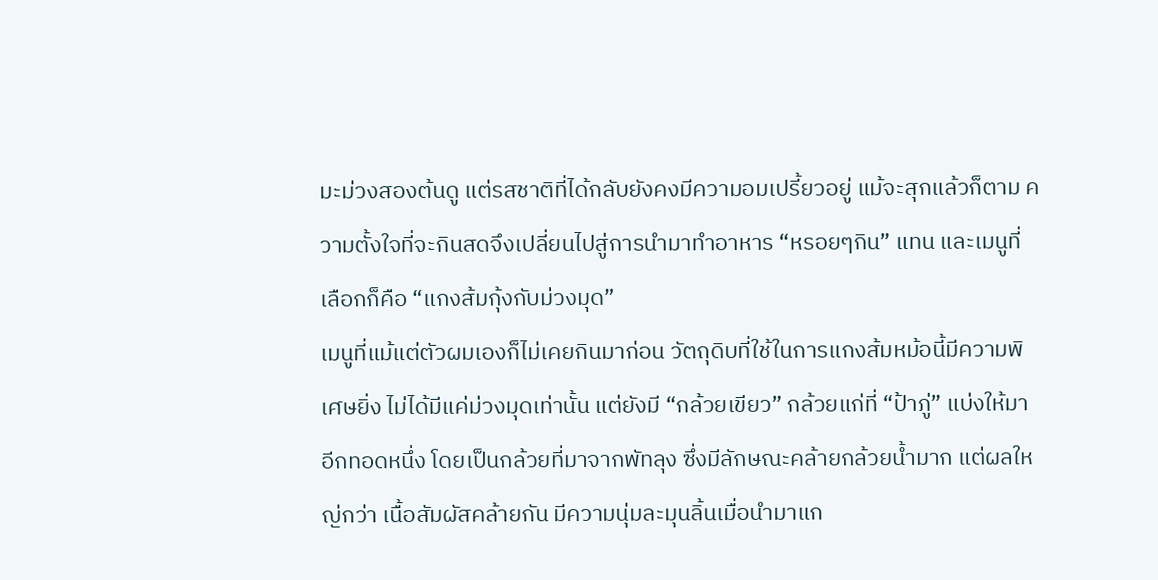มะม่วงสองต้นดู แต่รสชาติที่ได้กลับยังคงมีความอมเปรี้ยวอยู่ แม้จะสุกแล้วก็ตาม ความตั้งใจที่จะกินสดจึงเปลี่ยนไปสู่การนำมาทำอาหาร “หรอยๆกิน” แทน และเมนูที่เลือกก็คือ “แกงส้มกุ้งกับม่วงมุด”
เมนูที่แม้แต่ตัวผมเองก็ไม่เคยกินมาก่อน วัตถุดิบที่ใช้ในการแกงส้มหม้อนี้มีความพิเศษยิ่ง ไม่ได้มีแค่ม่วงมุดเท่านั้น แต่ยังมี “กล้วยเขียว” กล้วยแก่ที่ “ป้าภู่” แบ่งให้มาอีกทอดหนึ่ง โดยเป็นกล้วยที่มาจากพัทลุง ซึ่งมีลักษณะคล้ายกล้วยน้ำมาก แต่ผลใหญ่กว่า เนื้อสัมผัสคล้ายกัน มีความนุ่มละมุนลิ้นเมื่อนำมาแก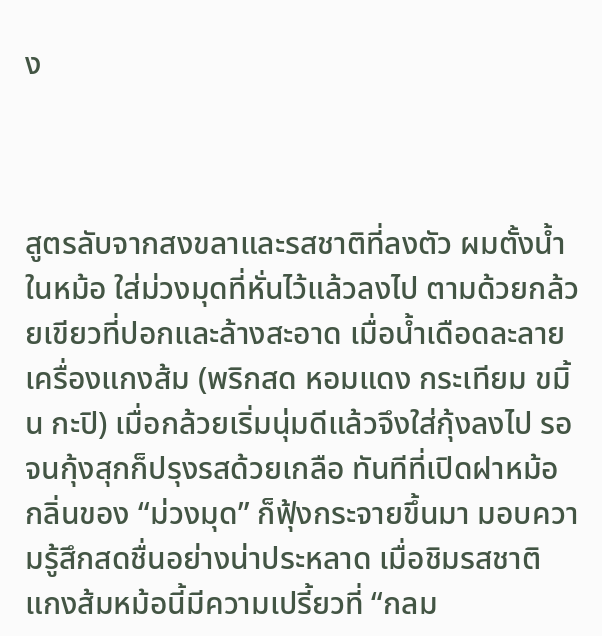ง



สูตรลับจากสงขลาและรสชาติที่ลงตัว ผมตั้งน้ำในหม้อ ใส่ม่วงมุดที่หั่นไว้แล้วลงไป ตามด้วยกล้วยเขียวที่ปอกและล้างสะอาด เมื่อน้ำเดือดละลายเครื่องแกงส้ม (พริกสด หอมแดง กระเทียม ขมิ้น กะปิ) เมื่อกล้วยเริ่มนุ่มดีแล้วจึงใส่กุ้งลงไป รอจนกุ้งสุกก็ปรุงรสด้วยเกลือ ทันทีที่เปิดฝาหม้อ กลิ่นของ “ม่วงมุด” ก็ฟุ้งกระจายขึ้นมา มอบความรู้สึกสดชื่นอย่างน่าประหลาด เมื่อชิมรสชาติ แกงส้มหม้อนี้มีความเปรี้ยวที่ “กลม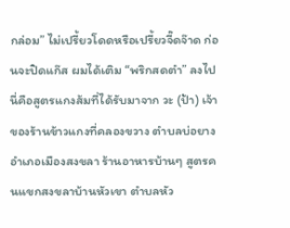กล่อม” ไม่เปรี้ยวโดดหรือเปรี้ยวจี๊ดจ๊าด ก่อนจะปิดแก๊ส ผมได้เติม “พริกสดตำ” ลงไป นี่คือสูตรแกงส้มที่ได้รับมาจาก วะ (ป้า) เจ้าของร้านข้าวแกงที่คลองขวาง ตำบลบ่อยาง อำเภอเมืองสงขลา ร้านอาหารบ้านๆ สูตรคนแขกสงขลาบ้านหัวเขา ตำบลหัว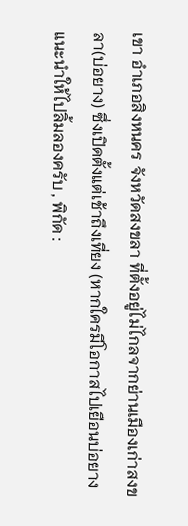เขา อำเภอสิงหนคร จังหวัดสงขลา ที่ตั้งอยู่ไม่ไกลจากย่านเมืองเก่าสงขลา(บ่อยาง) ซึ่งเปิดตั้งแต่เช้าถึงเที่ยง (หากใครมีโอกาสไปเยือนบ่อยาง แนะนำให้ไปลิ้มลองครับ , พิกัด :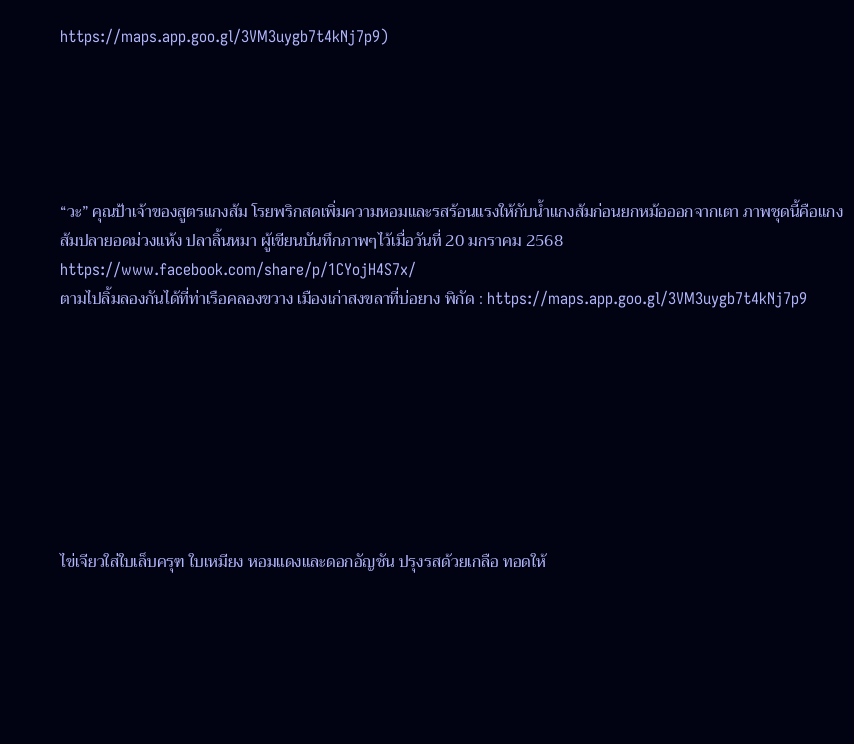https://maps.app.goo.gl/3VM3uygb7t4kNj7p9)





“วะ” คุณป้าเจ้าของสูตรแกงส้ม โรยพริกสดเพิ่มความหอมและรสร้อนแรงให้กับน้ำแกงส้มก่อนยกหม้อออกจากเตา ภาพชุดนี้คือแกงส้มปลายอดม่วงแห้ง ปลาลิ้นหมา ผู้เขียนบันทึกภาพๆไว้เมื่อวันที่ 20 มกราคม 2568 https://www.facebook.com/share/p/1CYojH4S7x/
ตามไปลิ้มลองกันได้ที่ท่าเรือคลองขวาง เมืองเก่าสงขลาที่บ่อยาง พิกัด : https://maps.app.goo.gl/3VM3uygb7t4kNj7p9








ไข่เจียวใส่ใบเล็บครุฑ ใบเหมียง หอมแดงและดอกอัญชัน ปรุงรสด้วยเกลือ ทอดให้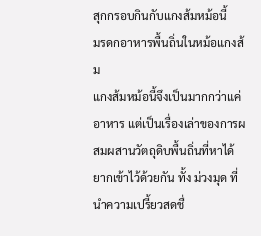สุกกรอบกินกับแกงส้มหม้อนี้
มรดกอาหารพื้นถิ่นในหม้อแกงส้ม
แกงส้มหม้อนี้จึงเป็นมากกว่าแค่อาหาร แต่เป็นเรื่องเล่าของการผสมผสานวัตถุดิบพื้นถิ่นที่หาได้ยากเข้าไว้ด้วยกัน ทั้ง ม่วงมุด ที่นำความเปรี้ยวสดชื่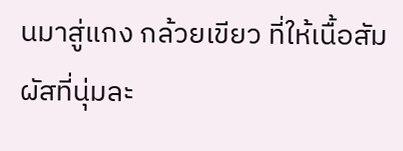นมาสู่แกง กล้วยเขียว ที่ให้เนื้อสัมผัสที่นุ่มละ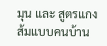มุน และ สูตรแกงส้มแบบคนบ้าน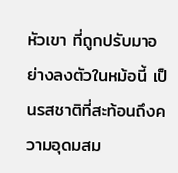หัวเขา ที่ถูกปรับมาอย่างลงตัวในหม้อนี้ เป็นรสชาติที่สะท้อนถึงความอุดมสม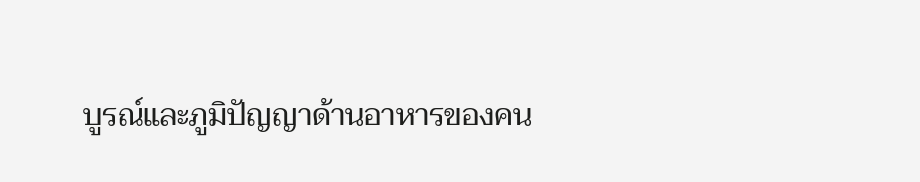บูรณ์และภูมิปัญญาด้านอาหารของคน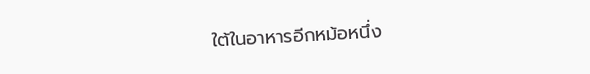ใต้ในอาหารอีกหม้อหนึ่ง